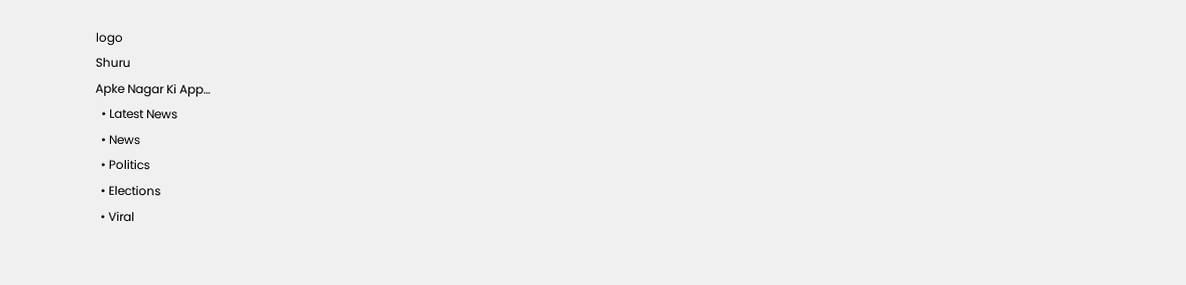logo
Shuru
Apke Nagar Ki App…
  • Latest News
  • News
  • Politics
  • Elections
  • Viral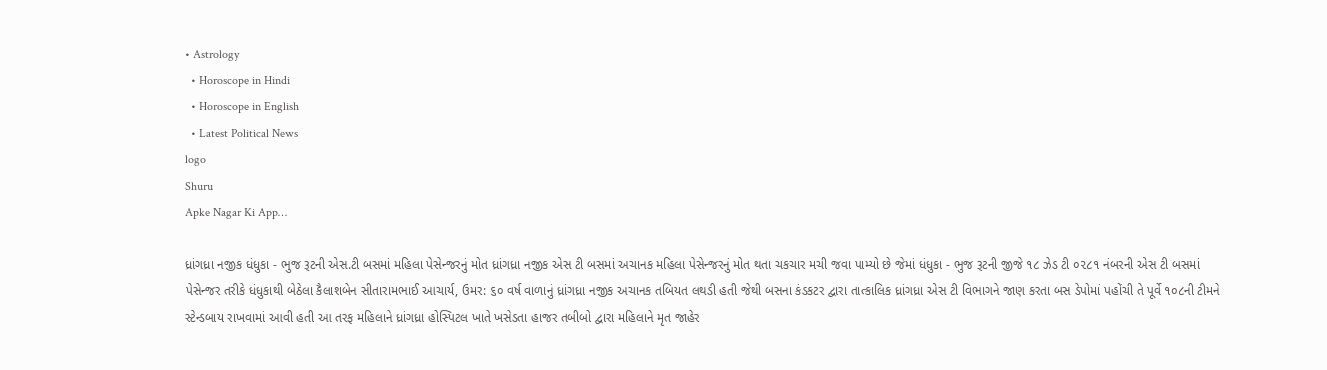• Astrology
  • Horoscope in Hindi
  • Horoscope in English
  • Latest Political News
logo
Shuru
Apke Nagar Ki App…

ધ્રાંગધ્રા નજીક ધંધુકા - ભુજ રૂટની એસ.ટી બસમાં મહિલા પેસેન્જરનું મોત ધ્રાંગધ્રા નજીક એસ ટી બસમાં અચાનક મહિલા પેસેન્જરનું મોત થતા ચકચાર મચી જવા પામ્યો છે જેમાં ધંધુકા - ભુજ રૂટની જીજે ૧૮ ઝેડ ટી ૦૨૮૧ નંબરની એસ ટી બસમાં પેસેન્જર તરીકે ધંધુકાથી બેઠેલા કૈલાશબેન સીતારામભાઈ આચાર્ય, ઉમર: ૬૦ વર્ષ વાળાનું ધ્રાંગધ્રા નજીક અચાનક તબિયત લથડી હતી જેથી બસના કંડકટર દ્વારા તાત્કાલિક ધ્રાંગધ્રા એસ ટી વિભાગને જાણ કરતા બસ ડેપોમાં પહોંચી તે પૂર્વે ૧૦૮ની ટીમને સ્ટેન્ડબાય રાખવામાં આવી હતી આ તરફ મહિલાને ધ્રાંગધ્રા હોસ્પિટલ ખાતે ખસેડતા હાજર તબીબો દ્વારા મહિલાને મૃત જાહેર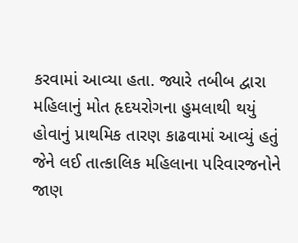કરવામાં આવ્યા હતા. જ્યારે તબીબ દ્વારા મહિલાનું મોત હૃદયરોગના હુમલાથી થયું હોવાનું પ્રાથમિક તારણ કાઢવામાં આવ્યું હતું જેને લઈ તાત્કાલિક મહિલાના પરિવારજનોને જાણ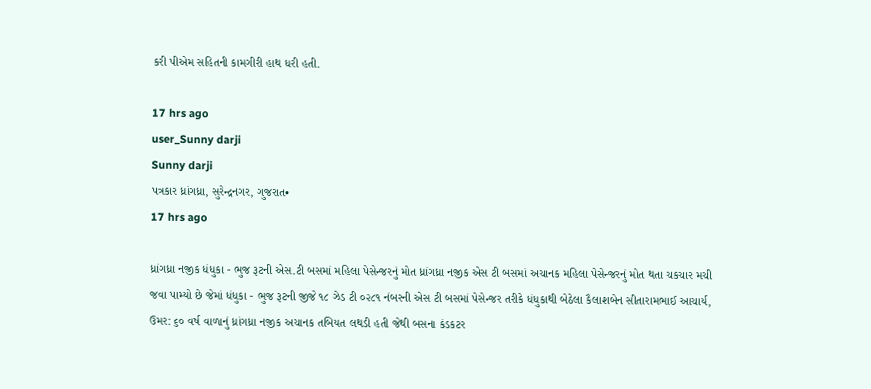કરી પીએમ સહિતની કામગીરી હાથ ધરી હતી.

17 hrs ago
user_Sunny darji
Sunny darji
પત્રકાર ધ્રાંગધ્રા, સુરેન્દ્રનગર, ગુજરાત•
17 hrs ago

ધ્રાંગધ્રા નજીક ધંધુકા - ભુજ રૂટની એસ.ટી બસમાં મહિલા પેસેન્જરનું મોત ધ્રાંગધ્રા નજીક એસ ટી બસમાં અચાનક મહિલા પેસેન્જરનું મોત થતા ચકચાર મચી જવા પામ્યો છે જેમાં ધંધુકા - ભુજ રૂટની જીજે ૧૮ ઝેડ ટી ૦૨૮૧ નંબરની એસ ટી બસમાં પેસેન્જર તરીકે ધંધુકાથી બેઠેલા કૈલાશબેન સીતારામભાઈ આચાર્ય, ઉમર: ૬૦ વર્ષ વાળાનું ધ્રાંગધ્રા નજીક અચાનક તબિયત લથડી હતી જેથી બસના કંડકટર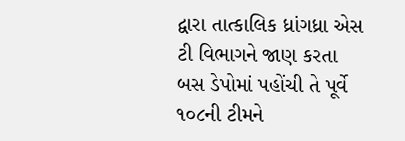દ્વારા તાત્કાલિક ધ્રાંગધ્રા એસ ટી વિભાગને જાણ કરતા બસ ડેપોમાં પહોંચી તે પૂર્વે ૧૦૮ની ટીમને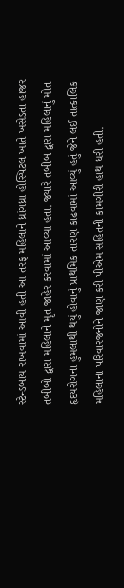સ્ટેન્ડબાય રાખવામાં આવી હતી આ તરફ મહિલાને ધ્રાંગધ્રા હોસ્પિટલ ખાતે ખસેડતા હાજર તબીબો દ્વારા મહિલાને મૃત જાહેર કરવામાં આવ્યા હતા. જ્યારે તબીબ દ્વારા મહિલાનું મોત હૃદયરોગના હુમલાથી થયું હોવાનું પ્રાથમિક તારણ કાઢવામાં આવ્યું હતું જેને લઈ તાત્કાલિક મહિલાના પરિવારજનોને જાણ કરી પીએમ સહિતની કામગીરી હાથ ધરી હતી.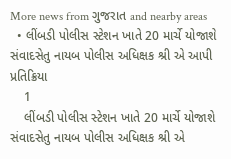More news from ગુજરાત and nearby areas
  • લીંબડી પોલીસ સ્ટેશન ખાતે 20 માર્ચે યોજાશે સંવાદસેતુ નાયબ પોલીસ અધિક્ષક શ્રી એ આપી પ્રતિક્રિયા
    1
    લીંબડી પોલીસ સ્ટેશન ખાતે 20 માર્ચે યોજાશે સંવાદસેતુ નાયબ પોલીસ અધિક્ષક શ્રી એ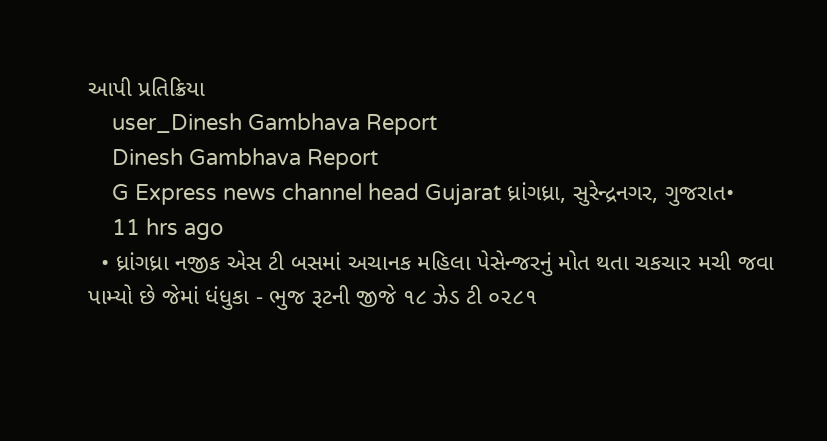આપી પ્રતિક્રિયા
    user_Dinesh Gambhava Report
    Dinesh Gambhava Report
    G Express news channel head Gujarat ધ્રાંગધ્રા, સુરેન્દ્રનગર, ગુજરાત•
    11 hrs ago
  • ધ્રાંગધ્રા નજીક એસ ટી બસમાં અચાનક મહિલા પેસેન્જરનું મોત થતા ચકચાર મચી જવા પામ્યો છે જેમાં ધંધુકા - ભુજ રૂટની જીજે ૧૮ ઝેડ ટી ૦૨૮૧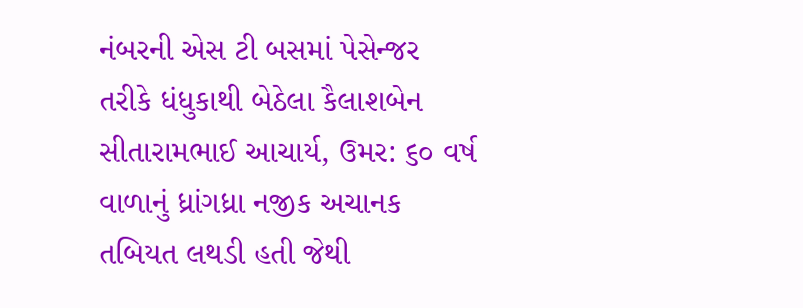નંબરની એસ ટી બસમાં પેસેન્જર તરીકે ધંધુકાથી બેઠેલા કૈલાશબેન સીતારામભાઈ આચાર્ય, ઉમર: ૬૦ વર્ષ વાળાનું ધ્રાંગધ્રા નજીક અચાનક તબિયત લથડી હતી જેથી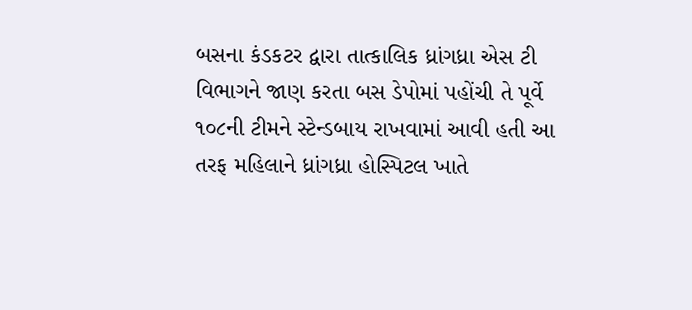બસના કંડકટર દ્વારા તાત્કાલિક ધ્રાંગધ્રા એસ ટી વિભાગને જાણ કરતા બસ ડેપોમાં પહોંચી તે પૂર્વે ૧૦૮ની ટીમને સ્ટેન્ડબાય રાખવામાં આવી હતી આ તરફ મહિલાને ધ્રાંગધ્રા હોસ્પિટલ ખાતે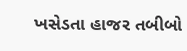ખસેડતા હાજર તબીબો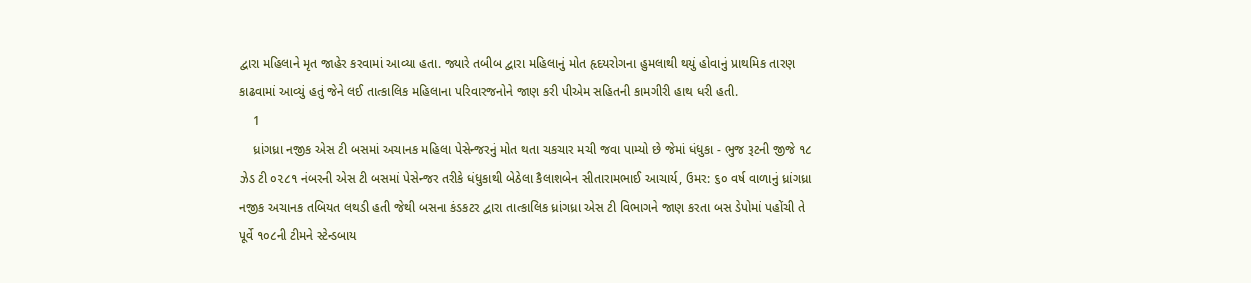દ્વારા મહિલાને મૃત જાહેર કરવામાં આવ્યા હતા. જ્યારે તબીબ દ્વારા મહિલાનું મોત હૃદયરોગના હુમલાથી થયું હોવાનું પ્રાથમિક તારણ કાઢવામાં આવ્યું હતું જેને લઈ તાત્કાલિક મહિલાના પરિવારજનોને જાણ કરી પીએમ સહિતની કામગીરી હાથ ધરી હતી.
    1
    ધ્રાંગધ્રા નજીક એસ ટી બસમાં અચાનક મહિલા પેસેન્જરનું મોત થતા ચકચાર મચી જવા પામ્યો છે જેમાં ધંધુકા - ભુજ રૂટની જીજે ૧૮ ઝેડ ટી ૦૨૮૧ નંબરની એસ ટી બસમાં પેસેન્જર તરીકે ધંધુકાથી બેઠેલા કૈલાશબેન સીતારામભાઈ આચાર્ય, ઉમર: ૬૦ વર્ષ વાળાનું ધ્રાંગધ્રા નજીક અચાનક તબિયત લથડી હતી જેથી બસના કંડકટર દ્વારા તાત્કાલિક ધ્રાંગધ્રા એસ ટી વિભાગને જાણ કરતા બસ ડેપોમાં પહોંચી તે પૂર્વે ૧૦૮ની ટીમને સ્ટેન્ડબાય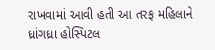રાખવામાં આવી હતી આ તરફ મહિલાને ધ્રાંગધ્રા હોસ્પિટલ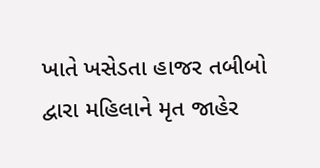ખાતે ખસેડતા હાજર તબીબો દ્વારા મહિલાને મૃત જાહેર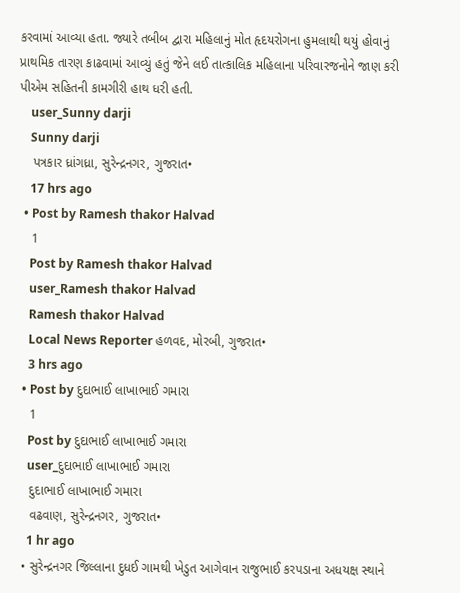કરવામાં આવ્યા હતા. જ્યારે તબીબ દ્વારા મહિલાનું મોત હૃદયરોગના હુમલાથી થયું હોવાનું પ્રાથમિક તારણ કાઢવામાં આવ્યું હતું જેને લઈ તાત્કાલિક મહિલાના પરિવારજનોને જાણ કરી પીએમ સહિતની કામગીરી હાથ ધરી હતી.
    user_Sunny darji
    Sunny darji
    પત્રકાર ધ્રાંગધ્રા, સુરેન્દ્રનગર, ગુજરાત•
    17 hrs ago
  • Post by Ramesh thakor Halvad
    1
    Post by Ramesh thakor Halvad
    user_Ramesh thakor Halvad
    Ramesh thakor Halvad
    Local News Reporter હળવદ, મોરબી, ગુજરાત•
    3 hrs ago
  • Post by દુદાભાઈ લાખાભાઈ ગમારા
    1
    Post by દુદાભાઈ લાખાભાઈ ગમારા
    user_દુદાભાઈ લાખાભાઈ ગમારા
    દુદાભાઈ લાખાભાઈ ગમારા
    વઢવાણ, સુરેન્દ્રનગર, ગુજરાત•
    1 hr ago
  • સુરેન્દ્રનગર જિલ્લાના દુધઈ ગામથી ખેડુત આગેવાન રાજુભાઈ કરપડાના અધયક્ષ સ્થાને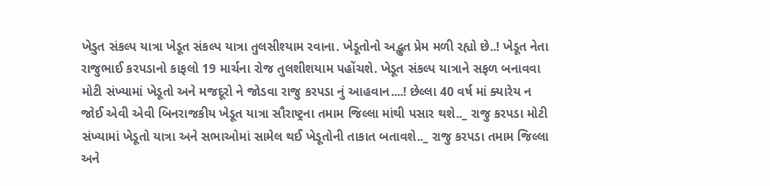ખેડુત સંકલ્પ યાત્રા ખેડૂત સંકલ્પ યાત્રા તુલસીશ્યામ રવાના. ખેડૂતોનો અદ્ભુત પ્રેમ મળી રહ્યો છે..! ખેડૂત નેતા રાજુભાઈ કરપડાનો કાફલો 19 માર્ચના રોજ તુલશીશયામ પહોંચશે. ખેડૂત સંકલ્પ યાત્રાને સફળ બનાવવા મોટી સંખ્યામાં ખેડૂતો અને મજદૂરો ને જોડવા રાજુ કરપડા નું આહવાન....! છેલ્લા 40 વર્ષ માં ક્યારેય ન જોઈ એવી એવી બિનરાજકીય ખેડૂત યાત્રા સૌરાષ્ટ્રના તમામ જિલ્લા માંથી પસાર થશે.._ રાજુ કરપડા મોટી સંખ્યામાં ખેડૂતો યાત્રા અને સભાઓમાં સામેલ થઈ ખેડૂતોની તાકાત બતાવશે.._ રાજુ કરપડા તમામ જિલ્લા અને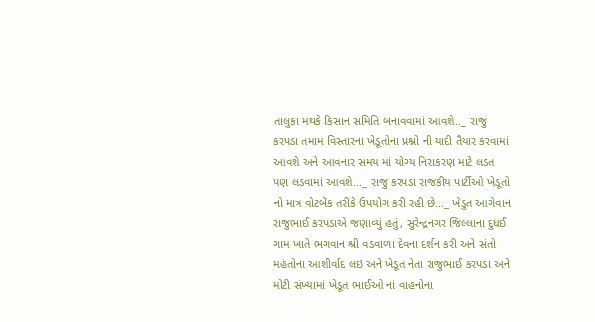તાલુકા મથકે કિસાન સમિતિ બનાવવામાં આવશે.._ રાજુ કરપડા તમામ વિસ્તારના ખેડૂતોના પ્રશ્નો ની યાદી તૈયાર કરવામાં આવશે અને આવનાર સમય માં યોગ્ય નિરાકરણ માટે લડત પણ લડવામાં આવશે..._ રાજુ કરપડા રાજકીય પાર્ટીઓ ખેડૂતો નો માત્ર વોટબેંક તરીકે ઉપયોગ કરી રહી છે..._ ખેડુત આગેવાન રાજુભાઈ કરપડાએ જણાવ્યું હતું, સુરેન્દ્રનગર જિલ્લાના દુધઈ ગામ ખાતે ભગવાન શ્રી વડવાળા દેવના દર્શન કરી અને સંતો મહંતોના આશીર્વાદ લઇ અને ખેડૂત નેતા રાજુભાઈ કરપડા અને મોટી સંખ્યામાં ખેડૂત ભાઈઓ નાં વાહનોના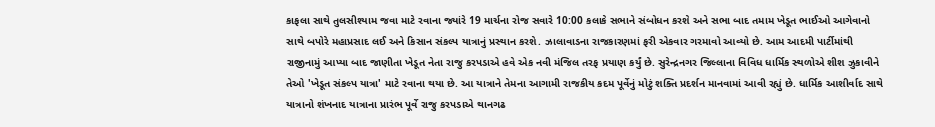કાફલા સાથે તુલસીશ્યામ જવા માટે રવાના જ્યાંરે 19 માર્ચના રોજ સવારે 10:00 કલાકે સભાને સંબોધન કરશે અને સભા બાદ તમામ ખેડૂત ભાઈઓ આગેવાનો સાથે બપોરે મહાપ્રસાદ લઈ અને કિસાન સંકલ્પ યાત્રાનું પ્રસ્થાન કરશે. ઝાલાવાડના રાજકારણમાં ફરી એકવાર ગરમાવો આવ્યો છે. આમ આદમી પાર્ટીમાંથી રાજીનામું આપ્યા બાદ જાણીતા ખેડૂત નેતા રાજુ કરપડાએ હવે એક નવી મંજિલ તરફ પ્રયાણ કર્યું છે. સુરેન્દ્રનગર જિલ્લાના વિવિધ ધાર્મિક સ્થળોએ શીશ ઝુકાવીને તેઓ 'ખેડૂત સંકલ્પ યાત્રા' માટે રવાના થયા છે. આ યાત્રાને તેમના આગામી રાજકીય કદમ પૂર્વેનું મોટું શક્તિ પ્રદર્શન માનવામાં આવી રહ્યું છે. ધાર્મિક આશીર્વાદ સાથે યાત્રાનો શંખનાદ યાત્રાના પ્રારંભ પૂર્વે રાજુ કરપડાએ થાનગઢ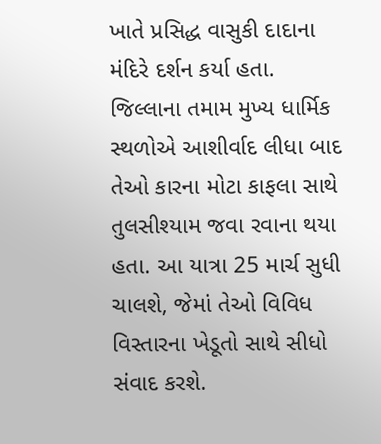ખાતે પ્રસિદ્ધ વાસુકી દાદાના મંદિરે દર્શન કર્યા હતા. જિલ્લાના તમામ મુખ્ય ધાર્મિક સ્થળોએ આશીર્વાદ લીધા બાદ તેઓ કારના મોટા કાફલા સાથે તુલસીશ્યામ જવા રવાના થયા હતા. આ યાત્રા 25 માર્ચ સુધી ચાલશે, જેમાં તેઓ વિવિધ વિસ્તારના ખેડૂતો સાથે સીધો સંવાદ કરશે.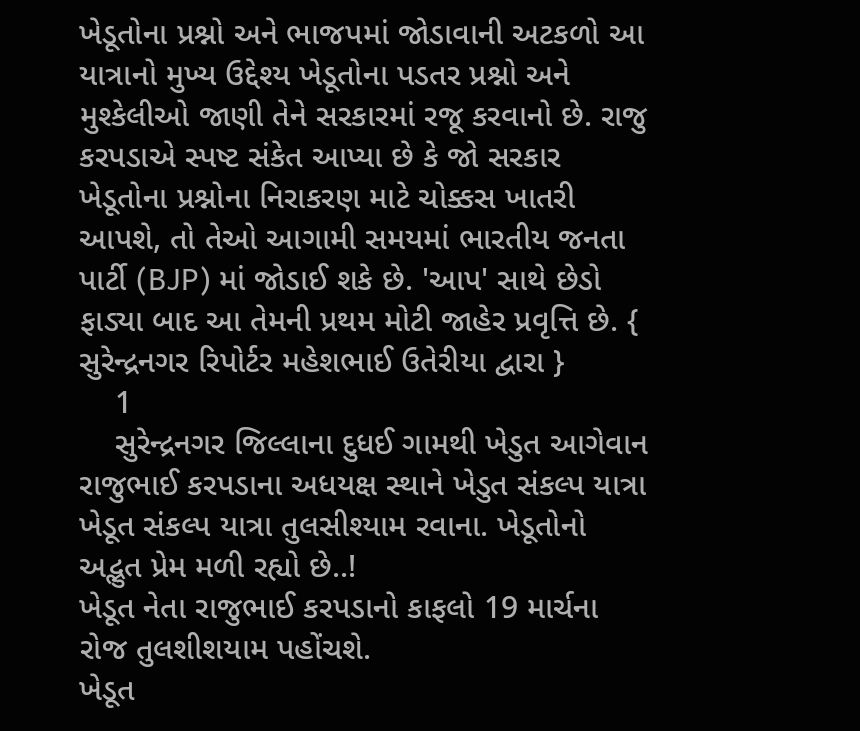ખેડૂતોના પ્રશ્નો અને ભાજપમાં જોડાવાની અટકળો આ યાત્રાનો મુખ્ય ઉદ્દેશ્ય ખેડૂતોના પડતર પ્રશ્નો અને મુશ્કેલીઓ જાણી તેને સરકારમાં રજૂ કરવાનો છે. રાજુ કરપડાએ સ્પષ્ટ સંકેત આપ્યા છે કે જો સરકાર ખેડૂતોના પ્રશ્નોના નિરાકરણ માટે ચોક્કસ ખાતરી આપશે, તો તેઓ આગામી સમયમાં ભારતીય જનતા પાર્ટી (BJP) માં જોડાઈ શકે છે. 'આપ' સાથે છેડો ફાડ્યા બાદ આ તેમની પ્રથમ મોટી જાહેર પ્રવૃત્તિ છે. { સુરેન્દ્રનગર રિપોર્ટર મહેશભાઈ ઉતેરીયા દ્વારા }
    1
    સુરેન્દ્રનગર જિલ્લાના દુધઈ ગામથી ખેડુત આગેવાન રાજુભાઈ કરપડાના અધયક્ષ સ્થાને ખેડુત સંકલ્પ યાત્રા
ખેડૂત સંકલ્પ યાત્રા તુલસીશ્યામ રવાના. ખેડૂતોનો અદ્ભુત પ્રેમ મળી રહ્યો છે..!
ખેડૂત નેતા રાજુભાઈ કરપડાનો કાફલો 19 માર્ચના રોજ તુલશીશયામ પહોંચશે.
ખેડૂત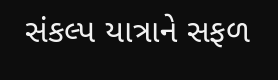સંકલ્પ યાત્રાને સફળ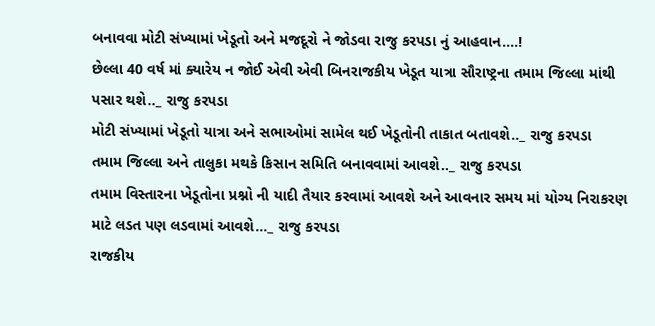બનાવવા મોટી સંખ્યામાં ખેડૂતો અને મજદૂરો ને જોડવા રાજુ કરપડા નું આહવાન....!
છેલ્લા 40 વર્ષ માં ક્યારેય ન જોઈ એવી એવી બિનરાજકીય ખેડૂત યાત્રા સૌરાષ્ટ્રના તમામ જિલ્લા માંથી પસાર થશે.._ રાજુ કરપડા
મોટી સંખ્યામાં ખેડૂતો યાત્રા અને સભાઓમાં સામેલ થઈ ખેડૂતોની તાકાત બતાવશે.._ રાજુ કરપડા
તમામ જિલ્લા અને તાલુકા મથકે કિસાન સમિતિ બનાવવામાં આવશે.._ રાજુ કરપડા
તમામ વિસ્તારના ખેડૂતોના પ્રશ્નો ની યાદી તૈયાર કરવામાં આવશે અને આવનાર સમય માં યોગ્ય નિરાકરણ માટે લડત પણ લડવામાં આવશે..._ રાજુ કરપડા
રાજકીય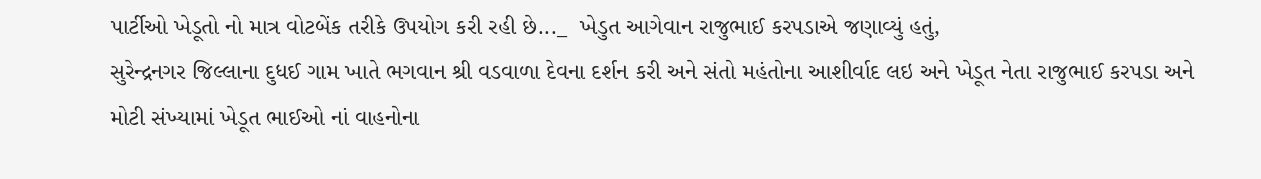પાર્ટીઓ ખેડૂતો નો માત્ર વોટબેંક તરીકે ઉપયોગ કરી રહી છે..._  ખેડુત આગેવાન રાજુભાઈ કરપડાએ જણાવ્યું હતું,
સુરેન્દ્રનગર જિલ્લાના દુધઈ ગામ ખાતે ભગવાન શ્રી વડવાળા દેવના દર્શન કરી અને સંતો મહંતોના આશીર્વાદ લઇ અને ખેડૂત નેતા રાજુભાઈ કરપડા અને મોટી સંખ્યામાં ખેડૂત ભાઈઓ નાં વાહનોના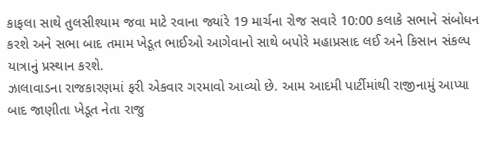કાફલા સાથે તુલસીશ્યામ જવા માટે રવાના જ્યાંરે 19 માર્ચના રોજ સવારે 10:00 કલાકે સભાને સંબોધન કરશે અને સભા બાદ તમામ ખેડૂત ભાઈઓ આગેવાનો સાથે બપોરે મહાપ્રસાદ લઈ અને કિસાન સંકલ્પ યાત્રાનું પ્રસ્થાન કરશે.
ઝાલાવાડના રાજકારણમાં ફરી એકવાર ગરમાવો આવ્યો છે. આમ આદમી પાર્ટીમાંથી રાજીનામું આપ્યા બાદ જાણીતા ખેડૂત નેતા રાજુ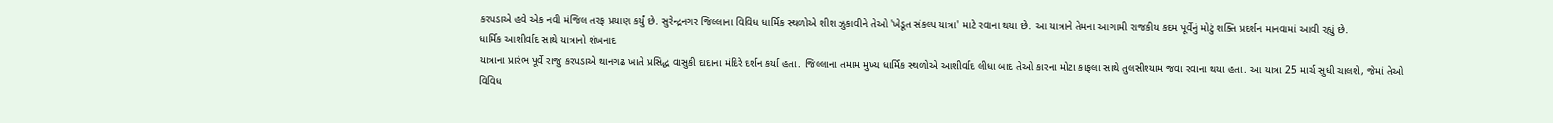કરપડાએ હવે એક નવી મંજિલ તરફ પ્રયાણ કર્યું છે. સુરેન્દ્રનગર જિલ્લાના વિવિધ ધાર્મિક સ્થળોએ શીશ ઝુકાવીને તેઓ 'ખેડૂત સંકલ્પ યાત્રા' માટે રવાના થયા છે. આ યાત્રાને તેમના આગામી રાજકીય કદમ પૂર્વેનું મોટું શક્તિ પ્રદર્શન માનવામાં આવી રહ્યું છે.
ધાર્મિક આશીર્વાદ સાથે યાત્રાનો શંખનાદ
યાત્રાના પ્રારંભ પૂર્વે રાજુ કરપડાએ થાનગઢ ખાતે પ્રસિદ્ધ વાસુકી દાદાના મંદિરે દર્શન કર્યા હતા. જિલ્લાના તમામ મુખ્ય ધાર્મિક સ્થળોએ આશીર્વાદ લીધા બાદ તેઓ કારના મોટા કાફલા સાથે તુલસીશ્યામ જવા રવાના થયા હતા. આ યાત્રા 25 માર્ચ સુધી ચાલશે, જેમાં તેઓ વિવિધ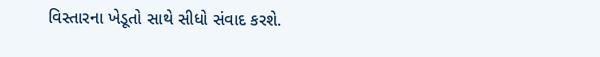વિસ્તારના ખેડૂતો સાથે સીધો સંવાદ કરશે.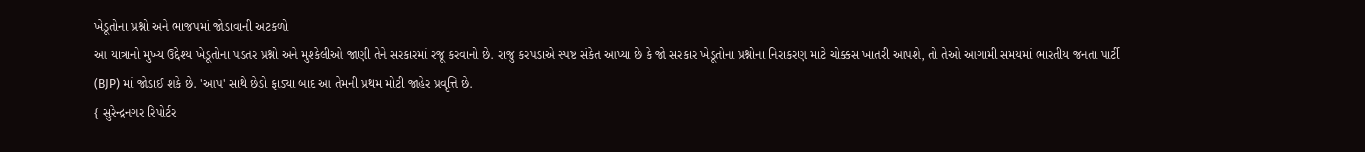ખેડૂતોના પ્રશ્નો અને ભાજપમાં જોડાવાની અટકળો
આ યાત્રાનો મુખ્ય ઉદ્દેશ્ય ખેડૂતોના પડતર પ્રશ્નો અને મુશ્કેલીઓ જાણી તેને સરકારમાં રજૂ કરવાનો છે. રાજુ કરપડાએ સ્પષ્ટ સંકેત આપ્યા છે કે જો સરકાર ખેડૂતોના પ્રશ્નોના નિરાકરણ માટે ચોક્કસ ખાતરી આપશે, તો તેઓ આગામી સમયમાં ભારતીય જનતા પાર્ટી (BJP) માં જોડાઈ શકે છે. 'આપ' સાથે છેડો ફાડ્યા બાદ આ તેમની પ્રથમ મોટી જાહેર પ્રવૃત્તિ છે.
{ સુરેન્દ્રનગર રિપોર્ટર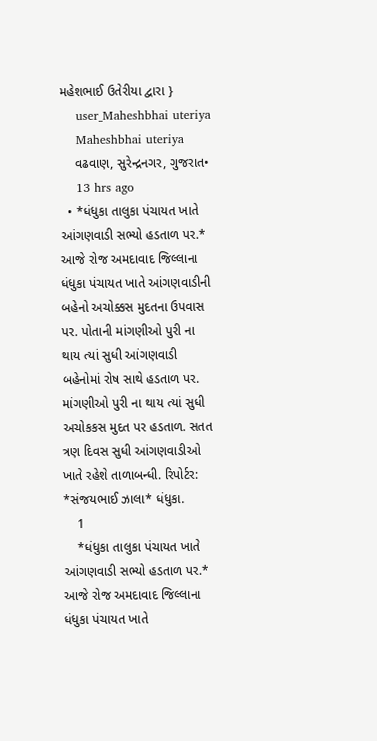મહેશભાઈ ઉતેરીયા દ્વારા }
    user_Maheshbhai uteriya
    Maheshbhai uteriya
    વઢવાણ, સુરેન્દ્રનગર, ગુજરાત•
    13 hrs ago
  • *ધંધુકા તાલુકા પંચાયત ખાતે આંગણવાડી સભ્યો હડતાળ પર.* આજે રોજ અમદાવાદ જિલ્લાના ધંધુકા પંચાયત ખાતે આંગણવાડીની બહેનો અચોક્કસ મુદતના ઉપવાસ પર. પોતાની માંગણીઓ પુરી ના થાય ત્યાં સુધી આંગણવાડી બહેનોમાં રોષ સાથે હડતાળ પર. માંગણીઓ પુરી ના થાય ત્યાં સુધી અચોકકસ મુદત પર હડતાળ. સતત ત્રણ દિવસ સુધી આંગણવાડીઓ ખાતે રહેશે તાળાબન્ધી. રિપોર્ટર: *સંજયભાઈ ઝાલા* ધંધુકા.
    1
    *ધંધુકા તાલુકા પંચાયત ખાતે આંગણવાડી સભ્યો હડતાળ પર.*
આજે રોજ અમદાવાદ જિલ્લાના ધંધુકા પંચાયત ખાતે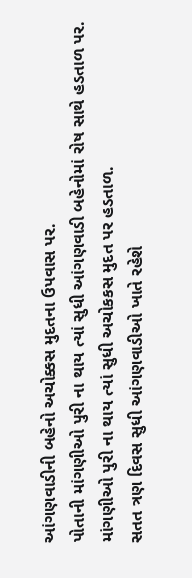આંગણવાડીની બહેનો અચોક્કસ મુદતના ઉપવાસ પર.
પોતાની માંગણીઓ પુરી ના થાય ત્યાં સુધી આંગણવાડી બહેનોમાં રોષ સાથે હડતાળ પર.
માંગણીઓ પુરી ના થાય ત્યાં સુધી અચોકકસ મુદત પર હડતાળ.
સતત ત્રણ દિવસ સુધી આંગણવાડીઓ ખાતે રહેશે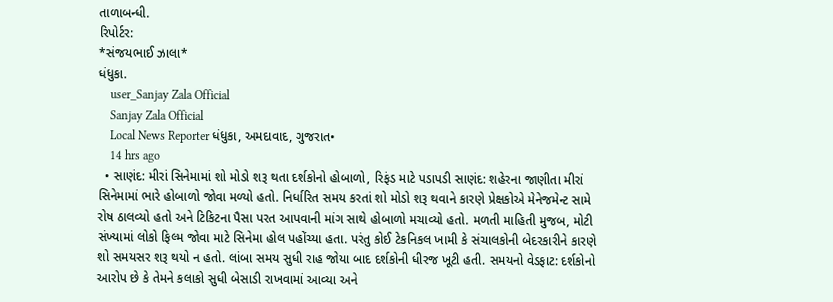તાળાબન્ધી.
રિપોર્ટર:
*સંજયભાઈ ઝાલા*
ધંધુકા.
    user_Sanjay Zala Official
    Sanjay Zala Official
    Local News Reporter ધંધુકા, અમદાવાદ, ગુજરાત•
    14 hrs ago
  • સાણંદ: મીરાં સિનેમામાં શો મોડો શરૂ થતા દર્શકોનો હોબાળો, રિફંડ માટે પડાપડી સાણંદ: શહેરના જાણીતા મીરાં સિનેમામાં ભારે હોબાળો જોવા મળ્યો હતો. નિર્ધારિત સમય કરતાં શો મોડો શરૂ થવાને કારણે પ્રેક્ષકોએ મેનેજમેન્ટ સામે રોષ ઠાલવ્યો હતો અને ટિકિટના પૈસા પરત આપવાની માંગ સાથે હોબાળો મચાવ્યો હતો. મળતી માહિતી મુજબ, મોટી સંખ્યામાં લોકો ફિલ્મ જોવા માટે સિનેમા હોલ પહોંચ્યા હતા. પરંતુ કોઈ ટેકનિકલ ખામી કે સંચાલકોની બેદરકારીને કારણે શો સમયસર શરૂ થયો ન હતો. લાંબા સમય સુધી રાહ જોયા બાદ દર્શકોની ધીરજ ખૂટી હતી. સમયનો વેડફાટ: દર્શકોનો આરોપ છે કે તેમને કલાકો સુધી બેસાડી રાખવામાં આવ્યા અને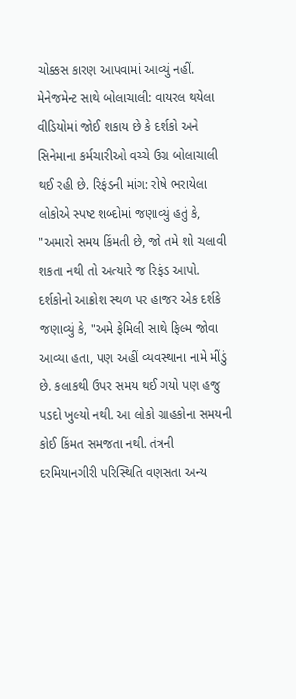ચોક્કસ કારણ આપવામાં આવ્યું નહીં. મેનેજમેન્ટ સાથે બોલાચાલી: વાયરલ થયેલા વીડિયોમાં જોઈ શકાય છે કે દર્શકો અને સિનેમાના કર્મચારીઓ વચ્ચે ઉગ્ર બોલાચાલી થઈ રહી છે. રિફંડની માંગ: રોષે ભરાયેલા લોકોએ સ્પષ્ટ શબ્દોમાં જણાવ્યું હતું કે, "અમારો સમય કિંમતી છે, જો તમે શો ચલાવી શકતા નથી તો અત્યારે જ રિફંડ આપો. દર્શકોનો આક્રોશ સ્થળ પર હાજર એક દર્શકે જણાવ્યું કે, "અમે ફેમિલી સાથે ફિલ્મ જોવા આવ્યા હતા, પણ અહીં વ્યવસ્થાના નામે મીંડું છે. કલાકથી ઉપર સમય થઈ ગયો પણ હજુ પડદો ખુલ્યો નથી. આ લોકો ગ્રાહકોના સમયની કોઈ કિંમત સમજતા નથી. તંત્રની દરમિયાનગીરી પરિસ્થિતિ વણસતા અન્ય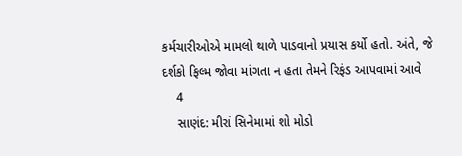કર્મચારીઓએ મામલો થાળે પાડવાનો પ્રયાસ કર્યો હતો. અંતે, જે દર્શકો ફિલ્મ જોવા માંગતા ન હતા તેમને રિફંડ આપવામાં આવે
    4
    સાણંદ: મીરાં સિનેમામાં શો મોડો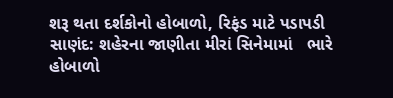શરૂ થતા દર્શકોનો હોબાળો, રિફંડ માટે પડાપડી
સાણંદ: શહેરના જાણીતા મીરાં સિનેમામાં   ભારે હોબાળો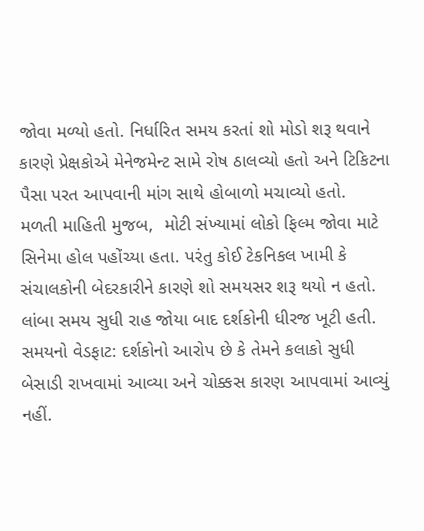જોવા મળ્યો હતો. નિર્ધારિત સમય કરતાં શો મોડો શરૂ થવાને કારણે પ્રેક્ષકોએ મેનેજમેન્ટ સામે રોષ ઠાલવ્યો હતો અને ટિકિટના પૈસા પરત આપવાની માંગ સાથે હોબાળો મચાવ્યો હતો.
મળતી માહિતી મુજબ,  મોટી સંખ્યામાં લોકો ફિલ્મ જોવા માટે સિનેમા હોલ પહોંચ્યા હતા. પરંતુ કોઈ ટેકનિકલ ખામી કે સંચાલકોની બેદરકારીને કારણે શો સમયસર શરૂ થયો ન હતો. લાંબા સમય સુધી રાહ જોયા બાદ દર્શકોની ધીરજ ખૂટી હતી.
સમયનો વેડફાટ: દર્શકોનો આરોપ છે કે તેમને કલાકો સુધી બેસાડી રાખવામાં આવ્યા અને ચોક્કસ કારણ આપવામાં આવ્યું નહીં.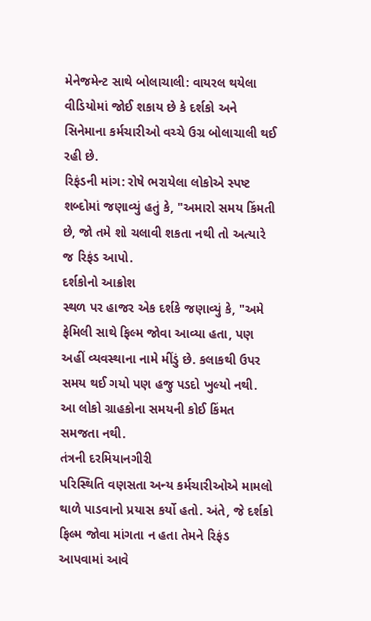મેનેજમેન્ટ સાથે બોલાચાલી: વાયરલ થયેલા વીડિયોમાં જોઈ શકાય છે કે દર્શકો અને સિનેમાના કર્મચારીઓ વચ્ચે ઉગ્ર બોલાચાલી થઈ રહી છે.
રિફંડની માંગ: રોષે ભરાયેલા લોકોએ સ્પષ્ટ શબ્દોમાં જણાવ્યું હતું કે, "અમારો સમય કિંમતી છે, જો તમે શો ચલાવી શકતા નથી તો અત્યારે જ રિફંડ આપો.
દર્શકોનો આક્રોશ
સ્થળ પર હાજર એક દર્શકે જણાવ્યું કે, "અમે ફેમિલી સાથે ફિલ્મ જોવા આવ્યા હતા, પણ અહીં વ્યવસ્થાના નામે મીંડું છે. કલાકથી ઉપર સમય થઈ ગયો પણ હજુ પડદો ખુલ્યો નથી. આ લોકો ગ્રાહકોના સમયની કોઈ કિંમત સમજતા નથી.
તંત્રની દરમિયાનગીરી
પરિસ્થિતિ વણસતા અન્ય કર્મચારીઓએ મામલો થાળે પાડવાનો પ્રયાસ કર્યો હતો. અંતે, જે દર્શકો ફિલ્મ જોવા માંગતા ન હતા તેમને રિફંડ  આપવામાં આવે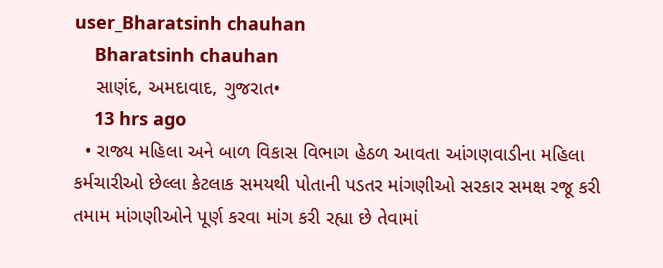user_Bharatsinh chauhan
    Bharatsinh chauhan
    સાણંદ, અમદાવાદ, ગુજરાત•
    13 hrs ago
  • રાજ્ય મહિલા અને બાળ વિકાસ વિભાગ હેઠળ આવતા આંગણવાડીના મહિલા કર્મચારીઓ છેલ્લા કેટલાક સમયથી પોતાની પડતર માંગણીઓ સરકાર સમક્ષ રજૂ કરી તમામ માંગણીઓને પૂર્ણ કરવા માંગ કરી રહ્યા છે તેવામાં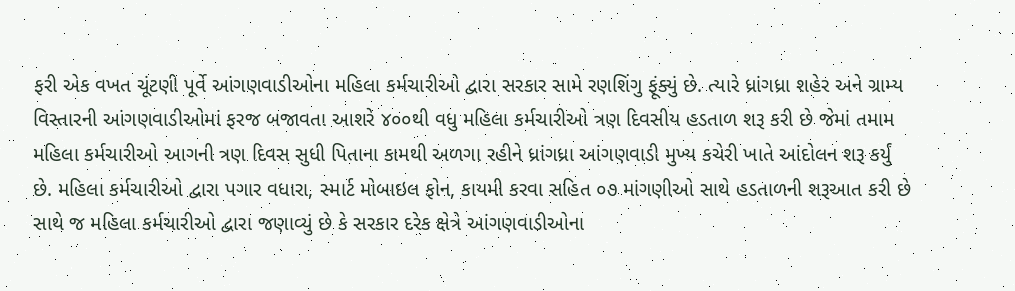ફરી એક વખત ચૂંટણી પૂર્વે આંગણવાડીઓના મહિલા કર્મચારીઓ દ્વારા સરકાર સામે રણશિંગુ ફૂંક્યું છે. ત્યારે ધ્રાંગધ્રા શહેર અને ગ્રામ્ય વિસ્તારની આંગણવાડીઓમાં ફરજ બજાવતા આશરે ૪૦૦થી વધુ મહિલા કર્મચારીઓ ત્રણ દિવસીય હડતાળ શરૂ કરી છે જેમાં તમામ મહિલા કર્મચારીઓ આગની ત્રણ દિવસ સુધી પિતાના કામથી અળગા રહીને ધ્રાંગધ્રા આંગણવાડી મુખ્ય કચેરી ખાતે આંદોલન શરૂ કર્યું છે. મહિલા કર્મચારીઓ દ્વારા પગાર વધારા, સ્માર્ટ મોબાઇલ ફોન, કાયમી કરવા સહિત ૦૭ માંગણીઓ સાથે હડતાળની શરૂઆત કરી છે સાથે જ મહિલા કર્મચારીઓ દ્વારા જણાવ્યું છે કે સરકાર દરેક ક્ષેત્રે આંગણવાડીઓના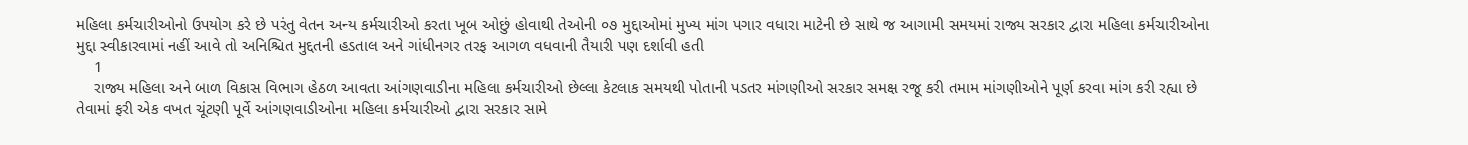મહિલા કર્મચારીઓનો ઉપયોગ કરે છે પરંતુ વેતન અન્ય કર્મચારીઓ કરતા ખૂબ ઓછું હોવાથી તેઓની ૦૭ મુદ્દાઓમાં મુખ્ય માંગ પગાર વધારા માટેની છે સાથે જ આગામી સમયમાં રાજ્ય સરકાર દ્વારા મહિલા કર્મચારીઓના મુદ્દા સ્વીકારવામાં નહીં આવે તો અનિશ્ચિત મુદ્દતની હડતાલ અને ગાંધીનગર તરફ આગળ વધવાની તૈયારી પણ દર્શાવી હતી
    1
    રાજ્ય મહિલા અને બાળ વિકાસ વિભાગ હેઠળ આવતા આંગણવાડીના મહિલા કર્મચારીઓ છેલ્લા કેટલાક સમયથી પોતાની પડતર માંગણીઓ સરકાર સમક્ષ રજૂ કરી તમામ માંગણીઓને પૂર્ણ કરવા માંગ કરી રહ્યા છે તેવામાં ફરી એક વખત ચૂંટણી પૂર્વે આંગણવાડીઓના મહિલા કર્મચારીઓ દ્વારા સરકાર સામે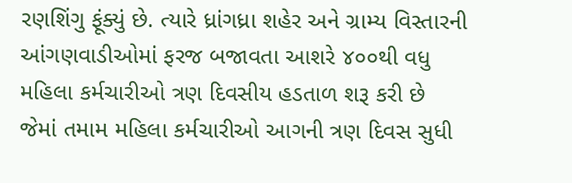રણશિંગુ ફૂંક્યું છે. ત્યારે ધ્રાંગધ્રા શહેર અને ગ્રામ્ય વિસ્તારની આંગણવાડીઓમાં ફરજ બજાવતા આશરે ૪૦૦થી વધુ મહિલા કર્મચારીઓ ત્રણ દિવસીય હડતાળ શરૂ કરી છે જેમાં તમામ મહિલા કર્મચારીઓ આગની ત્રણ દિવસ સુધી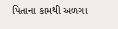પિતાના કામથી અળગા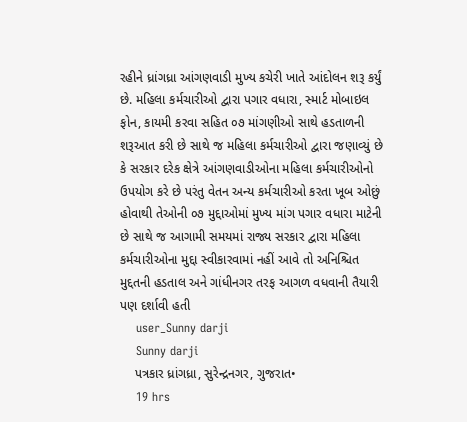રહીને ધ્રાંગધ્રા આંગણવાડી મુખ્ય કચેરી ખાતે આંદોલન શરૂ કર્યું છે. મહિલા કર્મચારીઓ દ્વારા પગાર વધારા, સ્માર્ટ મોબાઇલ ફોન, કાયમી કરવા સહિત ૦૭ માંગણીઓ સાથે હડતાળની શરૂઆત કરી છે સાથે જ મહિલા કર્મચારીઓ દ્વારા જણાવ્યું છે કે સરકાર દરેક ક્ષેત્રે આંગણવાડીઓના મહિલા કર્મચારીઓનો ઉપયોગ કરે છે પરંતુ વેતન અન્ય કર્મચારીઓ કરતા ખૂબ ઓછું હોવાથી તેઓની ૦૭ મુદ્દાઓમાં મુખ્ય માંગ પગાર વધારા માટેની છે સાથે જ આગામી સમયમાં રાજ્ય સરકાર દ્વારા મહિલા કર્મચારીઓના મુદ્દા સ્વીકારવામાં નહીં આવે તો અનિશ્ચિત મુદ્દતની હડતાલ અને ગાંધીનગર તરફ આગળ વધવાની તૈયારી પણ દર્શાવી હતી
    user_Sunny darji
    Sunny darji
    પત્રકાર ધ્રાંગધ્રા, સુરેન્દ્રનગર, ગુજરાત•
    19 hrs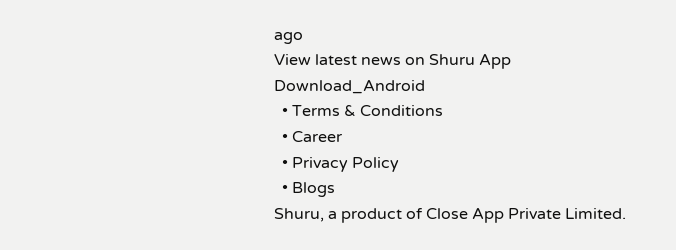ago
View latest news on Shuru App
Download_Android
  • Terms & Conditions
  • Career
  • Privacy Policy
  • Blogs
Shuru, a product of Close App Private Limited.